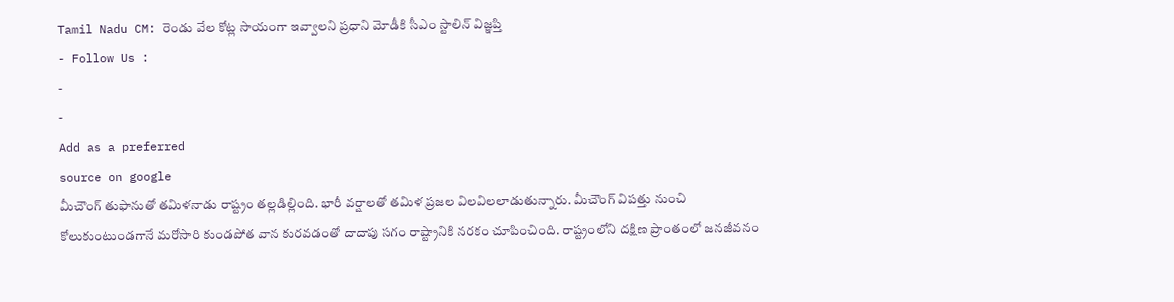Tamil Nadu CM: రెండు వేల కోట్ల సాయంగా ఇవ్వాలని ప్రధాని మోడీకి సీఎం స్టాలిన్ విజ్ఞప్తి
- Follow Us :
-
-
Add as a preferred
source on google
మీచౌంగ్ తుఫానుతో తమిళనాడు రాష్ట్రం తల్లడిల్లింది. భారీ వర్షాలతో తమిళ ప్రజల విలవిలలాడుతున్నారు. మీచౌంగ్ విపత్తు నుంచి కోలుకుంటుండగానే మరోసారి కుండపోత వాన కురవడంతో దాదాపు సగం రాష్ట్రానికి నరకం చూపించింది. రాష్ట్రంలోని దక్షిణ ప్రాంతంలో జనజీవనం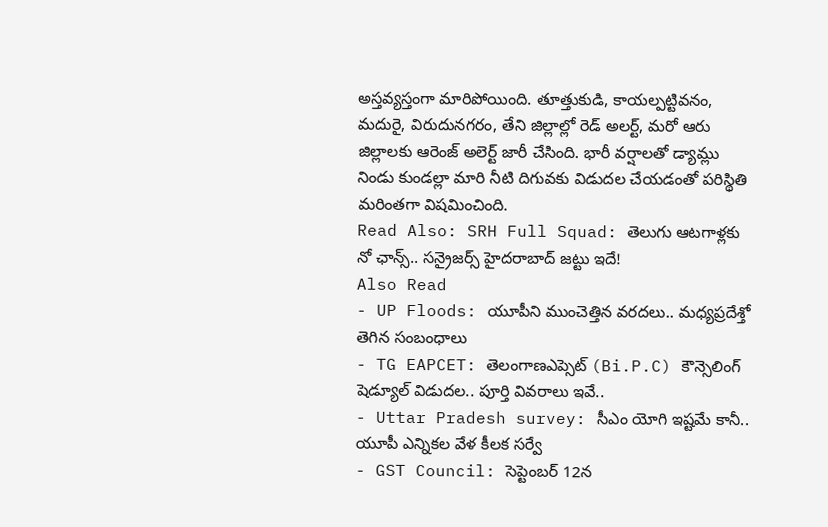అస్తవ్యస్తంగా మారిపోయింది. తూత్తుకుడి, కాయల్పట్టివనం, మదురై, విరుదునగరం, తేని జిల్లాల్లో రెడ్ అలర్ట్, మరో ఆరు జిల్లాలకు ఆరెంజ్ అలెర్ట్ జారీ చేసింది. భారీ వర్షాలతో డ్యామ్లు నిండు కుండల్లా మారి నీటి దిగువకు విడుదల చేయడంతో పరిస్థితి మరింతగా విషమించింది.
Read Also: SRH Full Squad: తెలుగు ఆటగాళ్లకు నో ఛాన్స్.. సన్రైజర్స్ హైదరాబాద్ జట్టు ఇదే!
Also Read
- UP Floods: యూపీని ముంచెత్తిన వరదలు.. మధ్యప్రదేశ్తో తెగిన సంబంధాలు
- TG EAPCET: తెలంగాణఎప్సెట్ (Bi.P.C) కౌన్సెలింగ్ షెడ్యూల్ విడుదల.. పూర్తి వివరాలు ఇవే..
- Uttar Pradesh survey: సీఎం యోగి ఇష్టమే కానీ.. యూపీ ఎన్నికల వేళ కీలక సర్వే
- GST Council: సెప్టెంబర్ 12న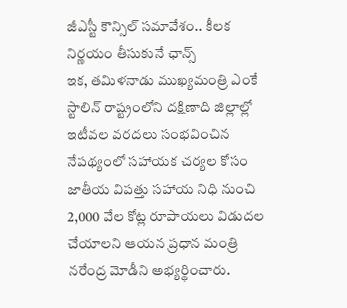జీఎస్టీ కౌన్సిల్ సమావేశం.. కీలక నిర్ణయం తీసుకునే ఛాన్స్
ఇక, తమిళనాడు ముఖ్యమంత్రి ఎంకే స్టాలిన్ రాష్ట్రంలోని దక్షిణాది జిల్లాల్లో ఇటీవల వరదలు సంభవించిన నేపథ్యంలో సహాయక చర్యల కోసం జాతీయ విపత్తు సహాయ నిధి నుంచి 2,000 వేల కోట్ల రూపాయలు విడుదల చేయాలని ఆయన ప్రధాన మంత్రి నరేంద్ర మోడీని అభ్యర్థించారు.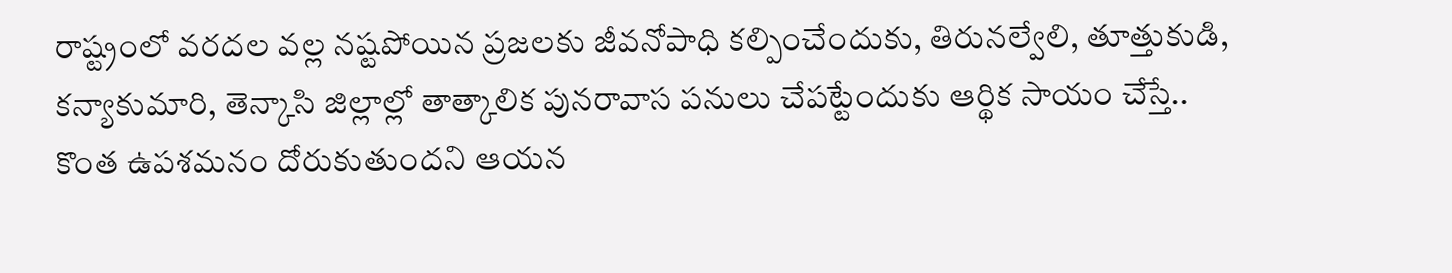రాష్ట్రంలో వరదల వల్ల నష్టపోయిన ప్రజలకు జీవనోపాధి కల్పించేందుకు, తిరునల్వేలి, తూత్తుకుడి, కన్యాకుమారి, తెన్కాసి జిల్లాల్లో తాత్కాలిక పునరావాస పనులు చేపట్టేందుకు ఆర్థిక సాయం చేస్తే.. కొంత ఉపశమనం దోరుకుతుందని ఆయన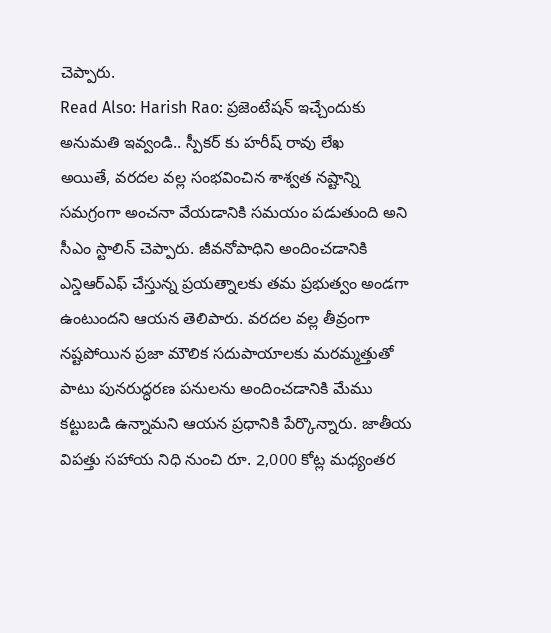చెప్పారు.
Read Also: Harish Rao: ప్రజెంటేషన్ ఇచ్చేందుకు అనుమతి ఇవ్వండి.. స్పీకర్ కు హరీష్ రావు లేఖ
అయితే, వరదల వల్ల సంభవించిన శాశ్వత నష్టాన్ని సమగ్రంగా అంచనా వేయడానికి సమయం పడుతుంది అని సీఎం స్టాలిన్ చెప్పారు. జీవనోపాధిని అందించడానికి ఎన్డిఆర్ఎఫ్ చేస్తున్న ప్రయత్నాలకు తమ ప్రభుత్వం అండగా ఉంటుందని ఆయన తెలిపారు. వరదల వల్ల తీవ్రంగా నష్టపోయిన ప్రజా మౌలిక సదుపాయాలకు మరమ్మత్తుతో పాటు పునరుద్ధరణ పనులను అందించడానికి మేము కట్టుబడి ఉన్నామని ఆయన ప్రధానికి పేర్కొన్నారు. జాతీయ విపత్తు సహాయ నిధి నుంచి రూ. 2,000 కోట్ల మధ్యంతర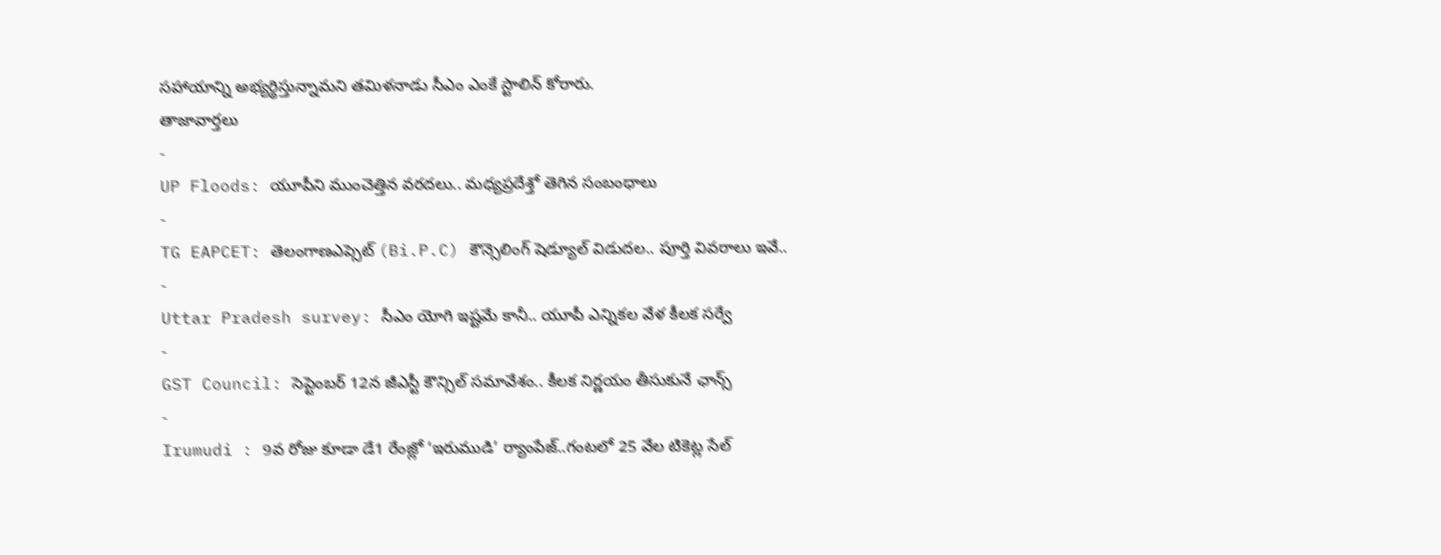సహాయాన్ని అభ్యర్థిస్తున్నామని తమిళనాడు సీఎం ఎంకే స్టాలిన్ కోరారు.
తాజావార్తలు
-
UP Floods: యూపీని ముంచెత్తిన వరదలు.. మధ్యప్రదేశ్తో తెగిన సంబంధాలు
-
TG EAPCET: తెలంగాణఎప్సెట్ (Bi.P.C) కౌన్సెలింగ్ షెడ్యూల్ విడుదల.. పూర్తి వివరాలు ఇవే..
-
Uttar Pradesh survey: సీఎం యోగి ఇష్టమే కానీ.. యూపీ ఎన్నికల వేళ కీలక సర్వే
-
GST Council: సెప్టెంబర్ 12న జీఎస్టీ కౌన్సిల్ సమావేశం.. కీలక నిర్ణయం తీసుకునే ఛాన్స్
-
Irumudi : 9వ రోజు కూడా డే1 రేంజ్లో ‘ఇరుముడి’ ర్యాంపేజ్..గంటలో 25 వేల టికెట్ల సేల్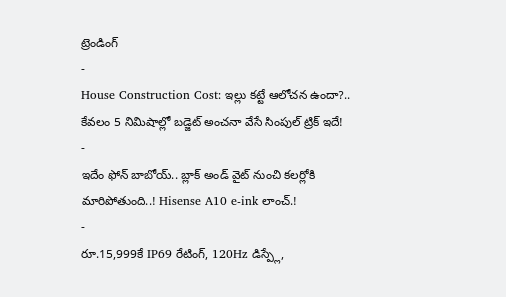ట్రెండింగ్
-
House Construction Cost: ఇల్లు కట్టే ఆలోచన ఉందా?.. కేవలం 5 నిమిషాల్లో బడ్జెట్ అంచనా వేసే సింపుల్ ట్రిక్ ఇదే!
-
ఇదేం ఫోన్ బాబోయ్.. బ్లాక్ అండ్ వైట్ నుంచి కలర్లోకి మారిపోతుంది..! Hisense A10 e-ink లాంచ్.!
-
రూ.15,999కే IP69 రేటింగ్, 120Hz డిస్ప్లే,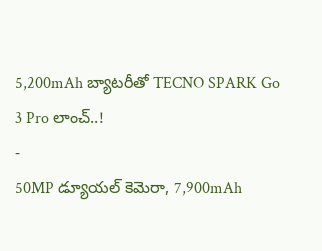5,200mAh బ్యాటరీతో TECNO SPARK Go 3 Pro లాంచ్..!
-
50MP డ్యూయల్ కెమెరా, 7,900mAh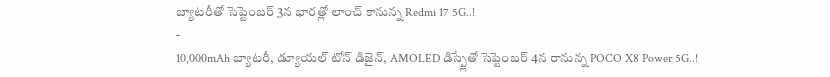బ్యాటరీతో సెప్టెంబర్ 3న భారత్లో లాంచ్ కానున్న Redmi 17 5G..!
-
10,000mAh బ్యాటరీ, డ్యూయల్ టోన్ డిజైన్, AMOLED డిస్ప్లేతో సెప్టెంబర్ 4న రానున్న POCO X8 Power 5G..!